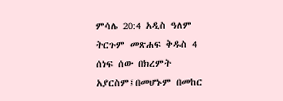ምሳሌ 20:4 አዲስ ዓለም ትርጉም መጽሐፍ ቅዱስ 4 ሰነፍ ሰው በክረምት አያርስም፤በመሆኑም በመከር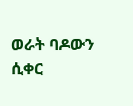ወራት ባዶውን ሲቀር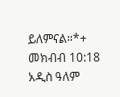ይለምናል።*+ መክብብ 10:18 አዲስ ዓለም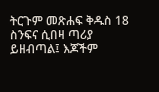ትርጉም መጽሐፍ ቅዱስ 18 ስንፍና ሲበዛ ጣሪያ ይዘብጣል፤ እጆችም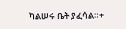ካልሠሩ ቤት ያፈሳል።+